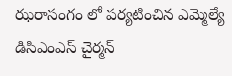ఝరాసంగం లో పర్యటించిన ఎమ్మెల్యే డిసిఎంఎస్ చైర్మన్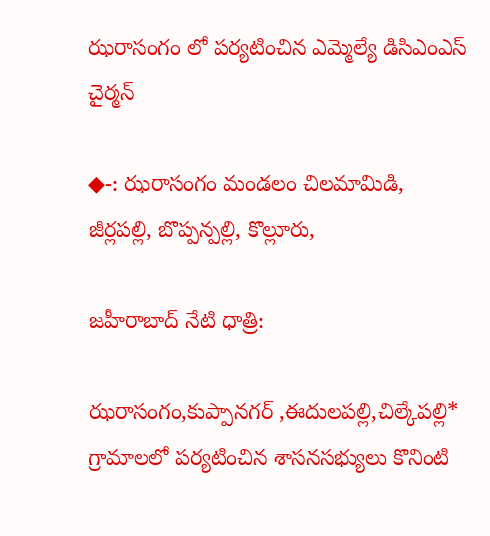ఝరాసంగం లో పర్యటించిన ఎమ్మెల్యే డిసిఎంఎస్ చైర్మన్

◆-: ఝరాసంగం మండలం చిలమామిడి, జీర్లపల్లి, బొప్పన్పల్లి, కొల్లూరు,

జహీరాబాద్ నేటి ధాత్రి:

ఝరాసంగం,కుప్పానగర్ ,ఈదులపల్లి,చిల్కేపల్లి* గ్రామాలలో పర్యటించిన శాసనసభ్యులు కొనింటి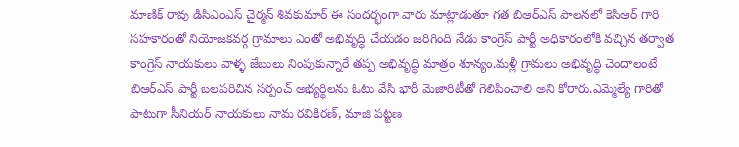మాణిక్ రావు డిసిఎంఎస్ చైర్మన్ శివకుమార్ ఈ సందర్భంగా వారు మాట్లాడుతూ గత బిఆర్ఎస్ పాలనలో కెసిఆర్ గారి సహకారంతో నియోజకవర్గ గ్రామాలు ఎంతో అభివృద్ధి చేయడం జరిగింది నేడు కాంగ్రెస్ పార్టీ అధికారంలోకి వచ్చిన తర్వాత కాంగ్రెస్ నాయకులు వాళ్ళ జేబులు నింపుకున్నారే తప్ప అభివృద్ధి మాత్రం శూన్యం.మళ్లీ గ్రామలు అభివృద్ధి చెందాలంటే బిఆర్ఎస్ పార్టీ బలపరిచిన సర్పంచ్ అభ్యర్థిలను ఓటు వేసి భారీ మెజారిటీతో గెలిపించాలి అని కోరారు.ఎమ్మెల్యే గారితో పాటుగా సీనియర్ నాయకులు నామ రవికిరణ్, మాజి పట్టణ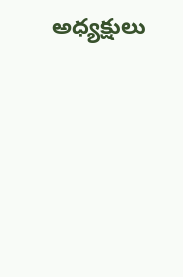అధ్యక్షులు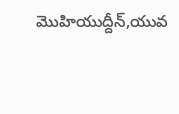మొహియుద్దీన్,యువ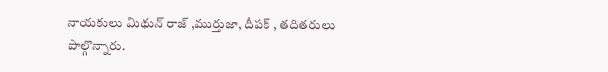నాయకులు మిథున్ రాజ్ ,ముర్తుజా, దీపక్ , తదితరులు పాల్గొన్నారు.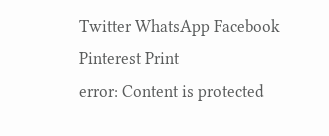Twitter WhatsApp Facebook Pinterest Print
error: Content is protected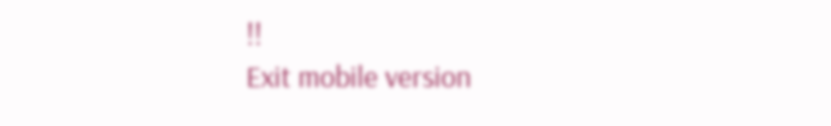!!
Exit mobile version